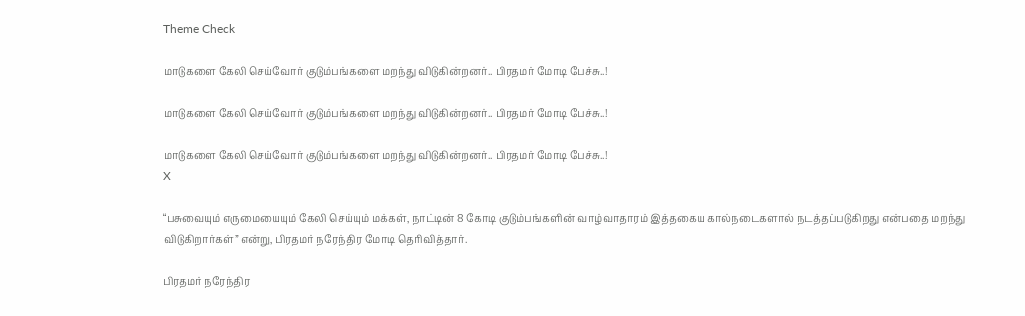Theme Check

மாடுகளை கேலி செய்வோர் குடும்பங்களை மறந்து விடுகின்றனர்.. பிரதமர் மோடி பேச்சு..!

மாடுகளை கேலி செய்வோர் குடும்பங்களை மறந்து விடுகின்றனர்.. பிரதமர் மோடி பேச்சு..!

மாடுகளை கேலி செய்வோர் குடும்பங்களை மறந்து விடுகின்றனர்.. பிரதமர் மோடி பேச்சு..!
X

“பசுவையும் எருமையையும் கேலி செய்யும் மக்கள், நாட்டின் 8 கோடி குடும்பங்களின் வாழ்வாதாரம் இத்தகைய கால்நடைகளால் நடத்தப்படுகிறது என்பதை மறந்து விடுகிறார்கள்” என்று, பிரதமர் நரேந்திர மோடி தெரிவித்தார்.

பிரதமர் நரேந்திர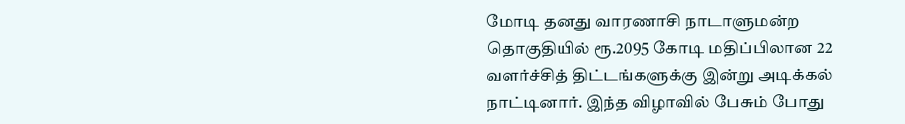மோடி தனது வாரணாசி நாடாளுமன்ற தொகுதியில் ரூ.2095 கோடி மதிப்பிலான 22 வளர்ச்சித் திட்டங்களுக்கு இன்று அடிக்கல் நாட்டினார். இந்த விழாவில் பேசும் போது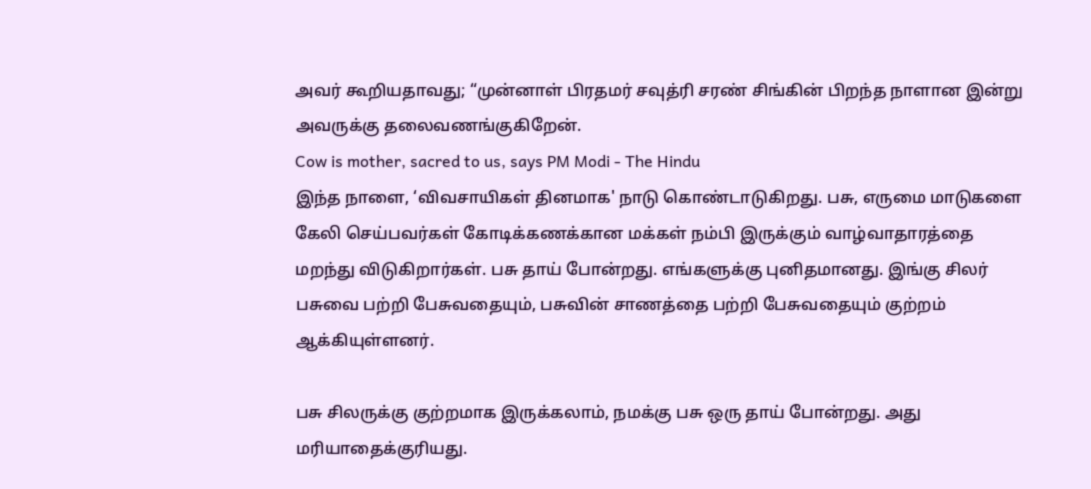அவர் கூறியதாவது; “முன்னாள் பிரதமர் சவுத்ரி சரண் சிங்கின் பிறந்த நாளான இன்று அவருக்கு தலைவணங்குகிறேன்.
Cow is mother, sacred to us, says PM Modi - The Hindu
இந்த நாளை, ‘விவசாயிகள் தினமாக' நாடு கொண்டாடுகிறது. பசு, எருமை மாடுகளை கேலி செய்பவர்கள் கோடிக்கணக்கான மக்கள் நம்பி இருக்கும் வாழ்வாதாரத்தை மறந்து விடுகிறார்கள். பசு தாய் போன்றது. எங்களுக்கு புனிதமானது. இங்கு சிலர் பசுவை பற்றி பேசுவதையும், பசுவின் சாணத்தை பற்றி பேசுவதையும் குற்றம் ஆக்கியுள்ளனர்.

பசு சிலருக்கு குற்றமாக இருக்கலாம், நமக்கு பசு ஒரு தாய் போன்றது. அது மரியாதைக்குரியது.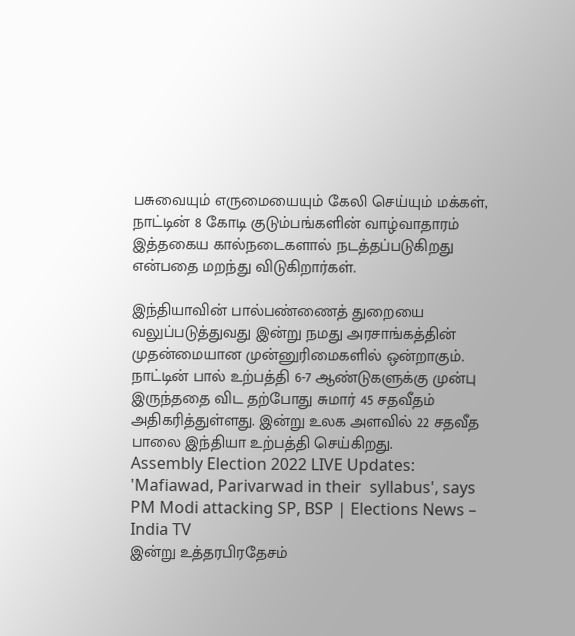பசுவையும் எருமையையும் கேலி செய்யும் மக்கள், நாட்டின் 8 கோடி குடும்பங்களின் வாழ்வாதாரம் இத்தகைய கால்நடைகளால் நடத்தப்படுகிறது என்பதை மறந்து விடுகிறார்கள்.

இந்தியாவின் பால்பண்ணைத் துறையை வலுப்படுத்துவது இன்று நமது அரசாங்கத்தின் முதன்மையான முன்னுரிமைகளில் ஒன்றாகும். நாட்டின் பால் உற்பத்தி 6-7 ஆண்டுகளுக்கு முன்பு இருந்ததை விட தற்போது சுமார் 45 சதவீதம் அதிகரித்துள்ளது. இன்று உலக அளவில் 22 சதவீத பாலை இந்தியா உற்பத்தி செய்கிறது.
Assembly Election 2022 LIVE Updates: 'Mafiawad, Parivarwad in their  syllabus', says PM Modi attacking SP, BSP | Elections News – India TV
இன்று உத்தரபிரதேசம்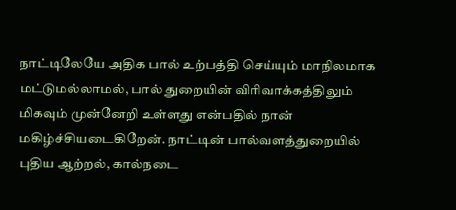நாட்டிலேயே அதிக பால் உற்பத்தி செய்யும் மாநிலமாக மட்டுமல்லாமல், பால் துறையின் விரிவாக்கத்திலும் மிகவும் முன்னேறி உள்ளது என்பதில் நான் மகிழ்ச்சியடைகிறேன். நாட்டின் பால்வளத்துறையில் புதிய ஆற்றல், கால்நடை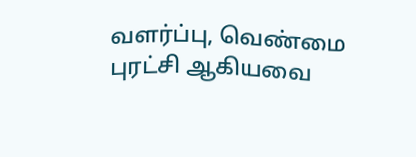வளர்ப்பு, வெண்மை புரட்சி ஆகியவை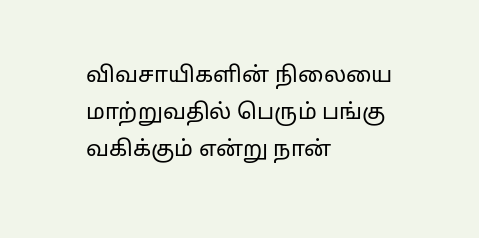விவசாயிகளின் நிலையை மாற்றுவதில் பெரும் பங்கு வகிக்கும் என்று நான்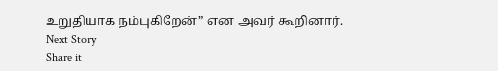உறுதியாக நம்புகிறேன்” என அவர் கூறினார்.
Next Story
Share it